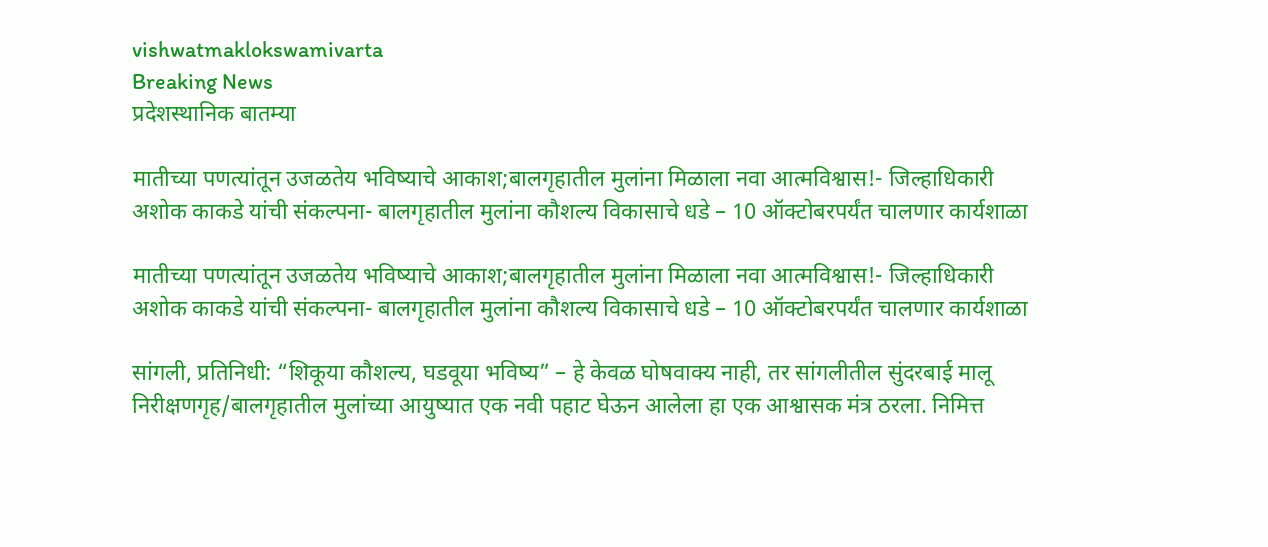vishwatmaklokswamivarta
Breaking News
प्रदेशस्थानिक बातम्या

मातीच्या पणत्यांतून उजळतेय भविष्याचे आकाश;बालगृहातील मुलांना मिळाला नवा आत्मविश्वास!- जिल्हाधिकारी अशोक काकडे यांची संकल्पना- बालगृहातील मुलांना कौशल्य विकासाचे धडे – 10 ऑक्टोबरपर्यंत चालणार कार्यशाळा

मातीच्या पणत्यांतून उजळतेय भविष्याचे आकाश;बालगृहातील मुलांना मिळाला नवा आत्मविश्वास!- जिल्हाधिकारी अशोक काकडे यांची संकल्पना- बालगृहातील मुलांना कौशल्य विकासाचे धडे – 10 ऑक्टोबरपर्यंत चालणार कार्यशाळा

सांगली, प्रतिनिधी: “शिकूया कौशल्य, घडवूया भविष्य” – हे केवळ घोषवाक्य नाही, तर सांगलीतील सुंदरबाई मालू निरीक्षणगृह/बालगृहातील मुलांच्या आयुष्यात एक नवी पहाट घेऊन आलेला हा एक आश्वासक मंत्र ठरला. निमित्त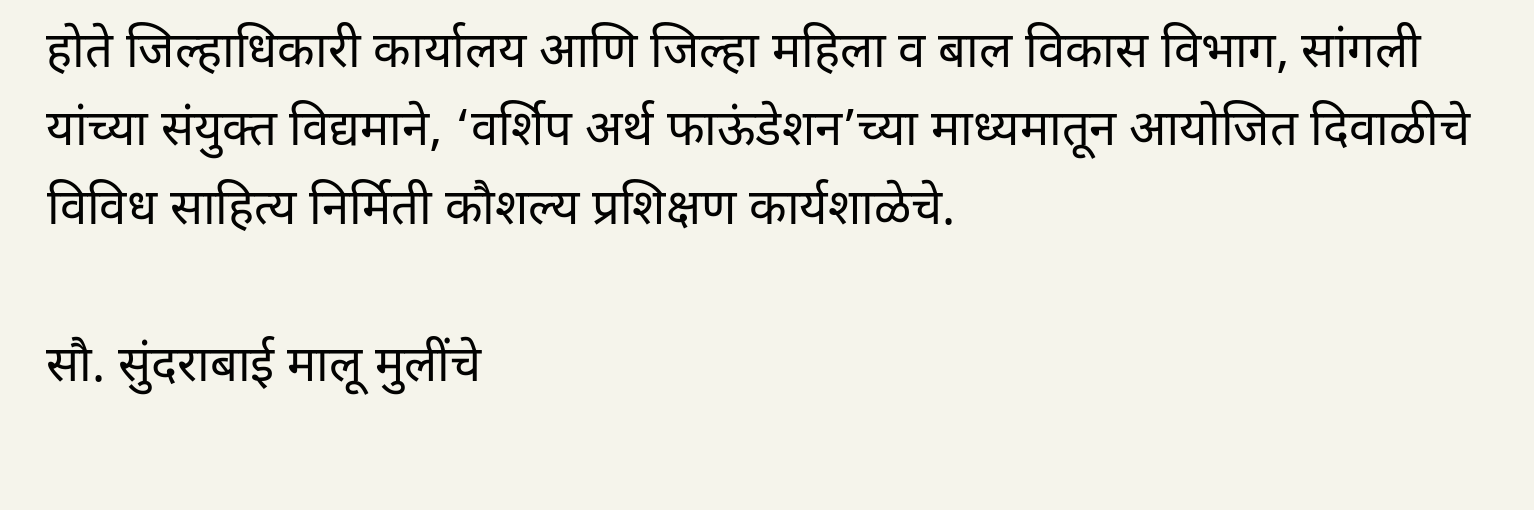होते जिल्हाधिकारी कार्यालय आणि जिल्हा महिला व बाल विकास विभाग, सांगली यांच्या संयुक्त विद्यमाने, ‘वर्शिप अर्थ फाऊंडेशन’च्या माध्यमातून आयोजित दिवाळीचे विविध साहित्य निर्मिती कौशल्य प्रशिक्षण कार्यशाळेचे.

सौ. सुंदराबाई मालू मुलींचे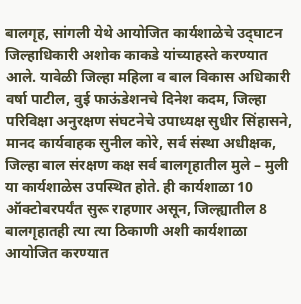बालगृह, सांगली येथे आयोजित कार्यशाळेचे उद्‌घाटन जिल्हाधिकारी अशोक काकडे यांच्याहस्ते करण्यात आले. यावेळी जिल्हा महिला व बाल विकास अधिकारी वर्षा पाटील, वुई फाऊंडेशनचे दिनेश कदम, जिल्हा परिविक्षा अनुरक्षण संघटनेचे उपाध्यक्ष सुधीर सिंहासने, मानद कार्यवाहक सुनील कोरे, सर्व संस्था अधीक्षक, जिल्हा बाल संरक्षण कक्ष सर्व बालगृहातील मुले – मुली या कार्यशाळेस उपस्थित होते. ही कार्यशाळा 10 ऑक्टोबरपर्यंत सुरू राहणार असून, जिल्ह्यातील 8 बालगृहातही त्या त्या ठिकाणी अशी कार्यशाळा आयोजित करण्यात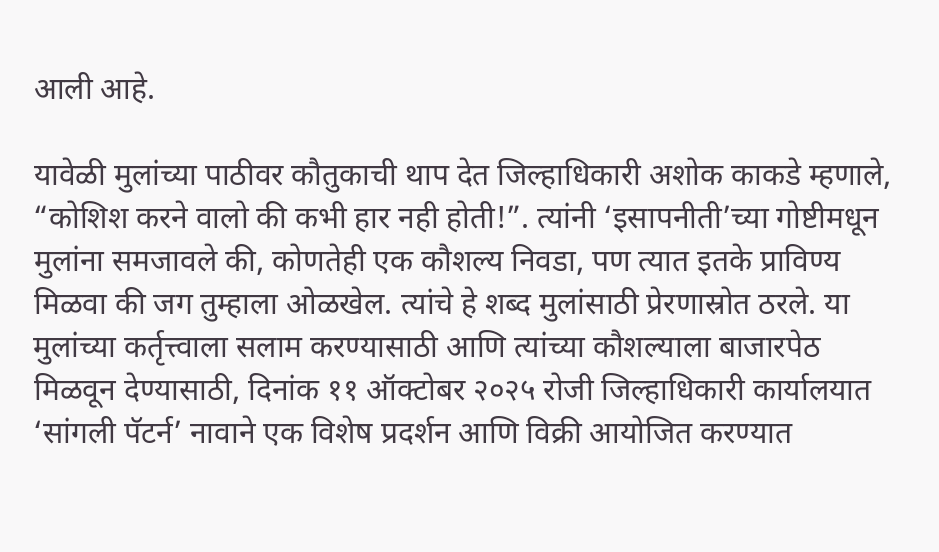आली आहे.

यावेळी मुलांच्या पाठीवर कौतुकाची थाप देत जिल्हाधिकारी अशोक काकडे म्हणाले, “कोशिश करने वालो की कभी हार नही होती!”. त्यांनी ‘इसापनीती’च्या गोष्टीमधून मुलांना समजावले की, कोणतेही एक कौशल्य निवडा, पण त्यात इतके प्राविण्य मिळवा की जग तुम्हाला ओळखेल. त्यांचे हे शब्द मुलांसाठी प्रेरणास्रोत ठरले. या मुलांच्या कर्तृत्त्वाला सलाम करण्यासाठी आणि त्यांच्या कौशल्याला बाजारपेठ मिळवून देण्यासाठी, दिनांक ११ ऑक्टोबर २०२५ रोजी जिल्हाधिकारी कार्यालयात ‘सांगली पॅटर्न’ नावाने एक विशेष प्रदर्शन आणि विक्री आयोजित करण्यात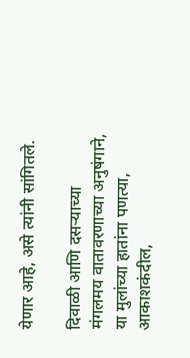येणार आहे, असे त्यांनी सांगितले.

दिवाळी आणि दसऱ्याच्या मंगलमय वातावरणाच्या अनुषंगाने, या मुलांच्या हातांना पणत्या, आकाशकंदील,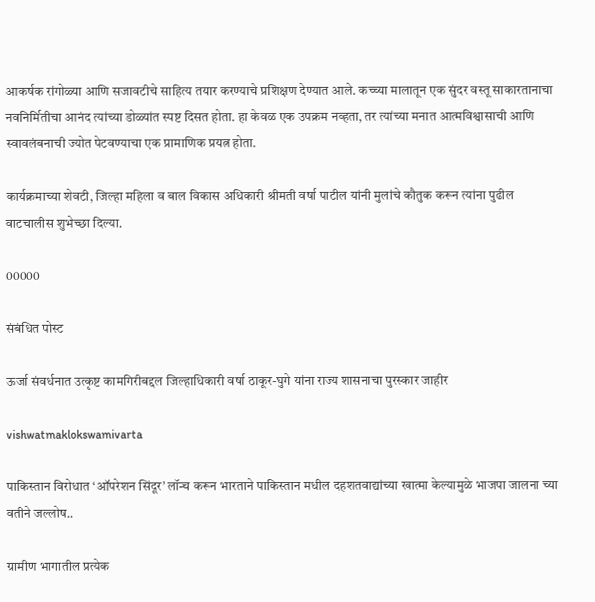आकर्षक रांगोळ्या आणि सजावटीचे साहित्य तयार करण्याचे प्रशिक्षण देण्यात आले. कच्च्या मालातून एक सुंदर वस्तू साकारतानाचा नवनिर्मितीचा आनंद त्यांच्या डोळ्यांत स्पष्ट दिसत होता. हा केवळ एक उपक्रम नव्हता, तर त्यांच्या मनात आत्मविश्वासाची आणि स्वावलंबनाची ज्योत पेटवण्याचा एक प्रामाणिक प्रयत्न होता.

कार्यक्रमाच्या शेवटी, जिल्हा महिला व बाल विकास अधिकारी श्रीमती वर्षा पाटील यांनी मुलांचे कौतुक करून त्यांना पुढील वाटचालीस शुभेच्छा दिल्या.

00000

संबंधित पोस्ट

ऊर्जा संवर्धनात उत्कृष्ट कामगिरीबद्दल जिल्हाधिकारी वर्षा ठाकूर-घुगे यांना राज्य शासनाचा पुरस्कार जाहीर

vishwatmaklokswamivarta

पाकिस्तान विरोधात ‘ऑपरेशन सिंदूर’ लॉन्च करून भारताने पाकिस्तान मधील दहशतवाद्यांच्या खात्मा केल्यामुळे भाजपा जालना च्या वतीने जल्लोष..

ग्रामीण भागातील प्रत्येक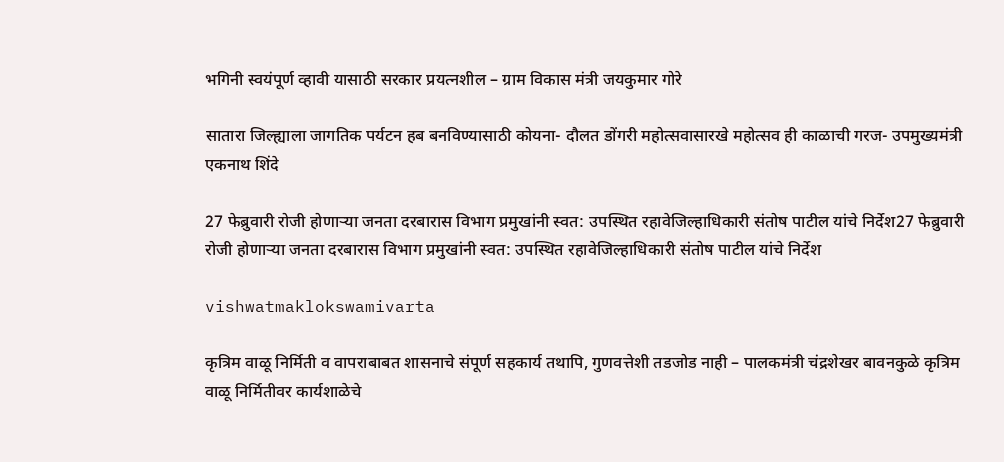भगिनी स्वयंपूर्ण व्हावी यासाठी सरकार प्रयत्नशील – ग्राम विकास मंत्री जयकुमार गोरे

सातारा जिल्ह्याला जागतिक पर्यटन हब बनविण्यासाठी कोयना- दौलत डोंगरी महोत्सवासारखे महोत्सव ही काळाची गरज- उपमुख्यमंत्री एकनाथ शिंदे

27 फेब्रुवारी रोजी होणाऱ्या जनता दरबारास विभाग प्रमुखांनी स्वत: उपस्थित रहावेजिल्हाधिकारी संतोष पाटील यांचे निर्देश27 फेब्रुवारी रोजी होणाऱ्या जनता दरबारास विभाग प्रमुखांनी स्वत: उपस्थित रहावेजिल्हाधिकारी संतोष पाटील यांचे निर्देश

vishwatmaklokswamivarta

कृत्रिम वाळू निर्मिती व वापराबाबत शासनाचे संपूर्ण सहकार्य तथापि, गुणवत्तेशी तडजोड नाही – पालकमंत्री चंद्रशेखर बावनकुळे कृत्रिम वाळू निर्मितीवर कार्यशाळेचे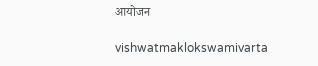आयोजन

vishwatmaklokswamivarta